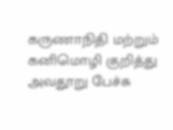கருணாநிதி மற்றும் கனிமொழி குறித்து அவதூறு பேச்சு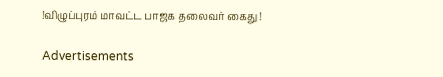!விழுப்புரம் மாவட்ட பாஜக தலைவர் கைது !

Advertisements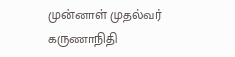முன்னாள் முதல்வர் கருணாநிதி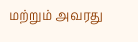மற்றும் அவரது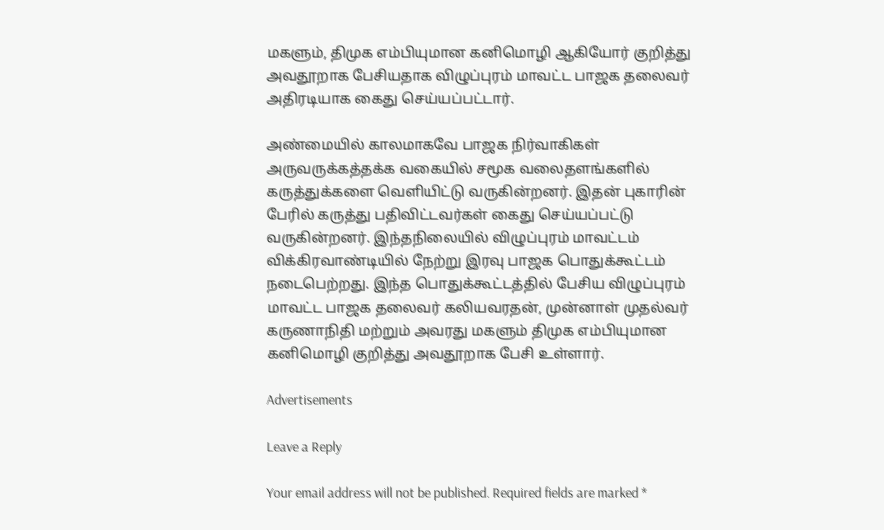மகளும், திமுக எம்பியுமான கனிமொழி ஆகியோர் குறித்து அவதூறாக பேசியதாக விழுப்புரம் மாவட்ட பாஜக தலைவர் அதிரடியாக கைது செய்யப்பட்டார்.

அண்மையில் காலமாகவே பாஜக நிர்வாகிகள் அருவருக்கத்தக்க வகையில் சமூக வலைதளங்களில் கருத்துக்களை வெளியிட்டு வருகின்றனர். இதன் புகாரின் பேரில் கருத்து பதிவிட்டவர்கள் கைது செய்யப்பட்டு வருகின்றனர். இந்தநிலையில் விழுப்புரம் மாவட்டம் விக்கிரவாண்டியில் நேற்று இரவு பாஜக பொதுக்கூட்டம் நடைபெற்றது. இந்த பொதுக்கூட்டத்தில் பேசிய விழுப்புரம் மாவட்ட பாஜக தலைவர் கலியவரதன், முன்னாள் முதல்வர் கருணாநிதி மற்றும் அவரது மகளும் திமுக எம்பியுமான கனிமொழி குறித்து அவதூறாக பேசி உள்ளார்.

Advertisements

Leave a Reply

Your email address will not be published. Required fields are marked *